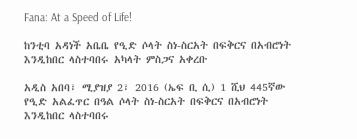Fana: At a Speed of Life!

ከንቲባ አዳነች አቤቤ የዒድ ሶላት ስነ-ስርአት በፍቅርና በአብሮነት እንዲከበር ላስተባበሩ አካላት ምስጋና አቀረቡ

አዲስ አበባ፣ ሚያዝያ 2፣ 2016 (ኤፍ ቢ ሲ) 1 ሺህ 445ኛው የዒድ አልፈጥር በዓል ሶላት ስነ-ስርአት በፍቅርና በአብሮነት እንዲከበር ላስተባበሩ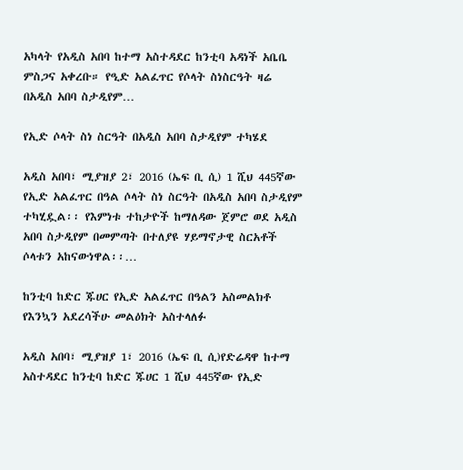አካላት የአዲስ አበባ ከተማ አስተዳደር ከንቲባ አዳነች አቤቤ ምስጋና አቀረቡ። የዒድ አልፈጥር የሶላት ስነስርዓት ዛሬ በአዲስ አበባ ስታዲየም…

የኢድ ሶላት ስነ ስርዓት በአዲስ አበባ ስታዲየም ተካሄደ

አዲስ አበባ፣ ሚያዝያ 2፣ 2016 (ኤፍ ቢ ሲ) 1 ሺህ 445ኛው የኢድ አልፈጥር በዓል ሶላት ስነ ስርዓት በአዲስ አበባ ስታዲየም ተካሂዷል፡፡ የእምነቱ ተከታዮች ከማለዳው ጀምሮ ወደ አዲስ አበባ ስታዲየም በመምጣት በተለያዩ ሃይማኖታዊ ስርአቶች ሶላቱን አከናውነዋል፡፡…

ከንቲባ ከድር ጁሀር የኢድ አልፈጥር በዓልን አስመልክቶ የእንኳን አደረሳችሁ መልዕክት አስተላለፉ

አዲስ አበባ፣ ሚያዝያ 1፣ 2016 (ኤፍ ቢ ሲ)የድሬዳዋ ከተማ አስተዳደር ከንቲባ ከድር ጁሀር 1 ሺህ 445ኛው የኢድ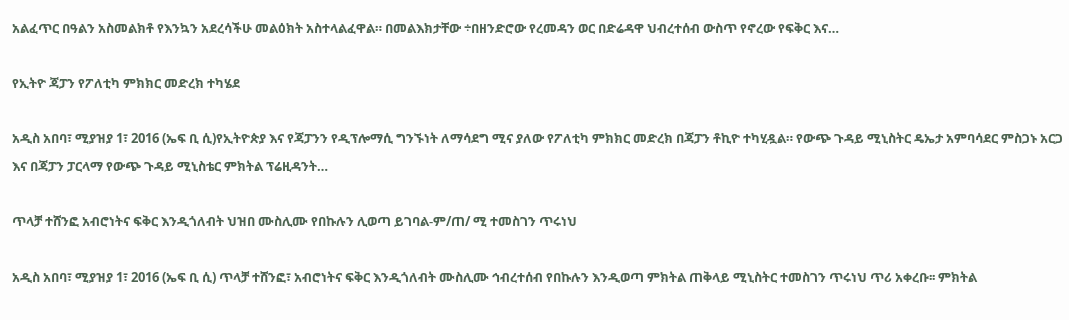አልፈጥር በዓልን አስመልክቶ የእንኳን አደረሳችሁ መልዕክት አስተላልፈዋል። በመልእክታቸው ÷በዘንድሮው የረመዳን ወር በድሬዳዋ ህብረተሰብ ውስጥ የኖረው የፍቅር እና…

የኢትዮ ጃፓን የፖለቲካ ምክክር መድረክ ተካሄደ

አዲስ አበባ፣ ሚያዝያ 1፣ 2016 (ኤፍ ቢ ሲ)የኢትዮጵያ እና የጃፓንን የዲፕሎማሲ ግንኙነት ለማሳደግ ሚና ያለው የፖለቲካ ምክክር መድረክ በጃፓን ቶኪዮ ተካሂዷል። የውጭ ጉዳይ ሚኒስትር ዴኤታ አምባሳደር ምስጋኑ አርጋ እና በጃፓን ፓርላማ የውጭ ጉዳይ ሚኒስቴር ምክትል ፕሬዚዳንት…

ጥላቻ ተሸንፎ አብሮነትና ፍቅር እንዲጎለብት ህዝበ ሙስሊሙ የበኩሉን ሊወጣ ይገባል-ም/ጠ/ ሚ ተመስገን ጥሩነህ

አዲስ አበባ፣ ሚያዝያ 1፣ 2016 (ኤፍ ቢ ሲ) ጥላቻ ተሸንፎ፣ አብሮነትና ፍቅር እንዲጎለብት ሙስሊሙ ኅብረተሰብ የበኩሉን እንዲወጣ ምክትል ጠቅላይ ሚኒስትር ተመስገን ጥሩነህ ጥሪ አቀረቡ፡፡ ምክትል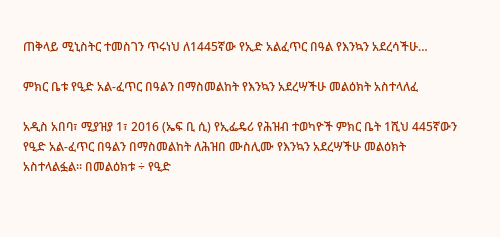ጠቅላይ ሚኒስትር ተመስገን ጥሩነህ ለ1445ኛው የኢድ አልፈጥር በዓል የእንኳን አደረሳችሁ…

ምክር ቤቱ የዒድ አል-ፈጥር በዓልን በማስመልከት የእንኳን አደረሣችሁ መልዕክት አስተላለፈ

አዲስ አበባ፣ ሚያዝያ 1፣ 2016 (ኤፍ ቢ ሲ) የኢፌዴሪ የሕዝብ ተወካዮች ምክር ቤት 1ሺህ 445ኛውን የዒድ አል-ፈጥር በዓልን በማስመልከት ለሕዝበ ሙስሊሙ የእንኳን አደረሣችሁ መልዕክት አስተላልፏል። በመልዕክቱ ÷ የዒድ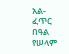አል-ፈጥር በዓል የሠላም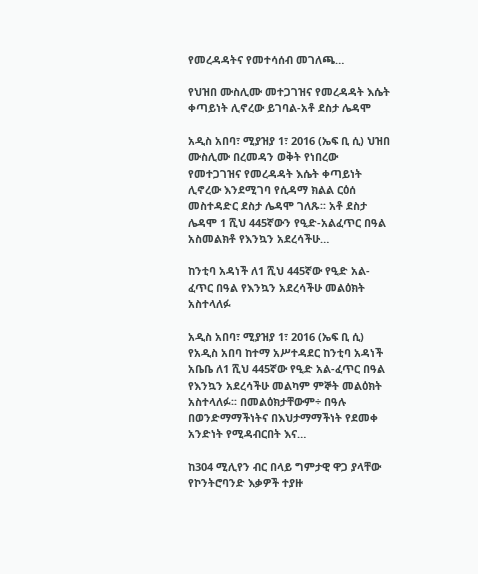የመረዳዳትና የመተሳሰብ መገለጫ…

የህዝበ ሙስሊሙ መተጋገዝና የመረዳዳት እሴት ቀጣይነት ሊኖረው ይገባል-አቶ ደስታ ሌዳሞ

አዲስ አበባ፣ ሚያዝያ 1፣ 2016 (ኤፍ ቢ ሲ) ህዝበ ሙስሊሙ በረመዳን ወቅት የነበረው የመተጋገዝና የመረዳዳት እሴት ቀጣይነት ሊኖረው እንደሚገባ የሲዳማ ክልል ርዕሰ መስተዳድር ደስታ ሌዳሞ ገለጹ፡፡ አቶ ደስታ ሌዳሞ 1 ሺህ 445ኛውን የዒድ-አልፈጥር በዓል አስመልክቶ የእንኳን አደረሳችሁ…

ከንቲባ አዳነች ለ1 ሺህ 445ኛው የዒድ አል-ፈጥር በዓል የእንኳን አደረሳችሁ መልዕክት አስተላለፉ

አዲስ አበባ፣ ሚያዝያ 1፣ 2016 (ኤፍ ቢ ሲ) የአዲስ አበባ ከተማ አሥተዳደር ከንቲባ አዳነች አቤቤ ለ1 ሺህ 445ኛው የዒድ አል-ፈጥር በዓል የእንኳን አደረሳችሁ መልካም ምኞት መልዕክት አስተላለፉ፡፡ በመልዕክታቸውም÷ በዓሉ በወንድማማችነትና በእህታማማችነት የደመቀ አንድነት የሚዳብርበት እና…

ከ304 ሚሊየን ብር በላይ ግምታዊ ዋጋ ያላቸው የኮንትሮባንድ እቃዎች ተያዙ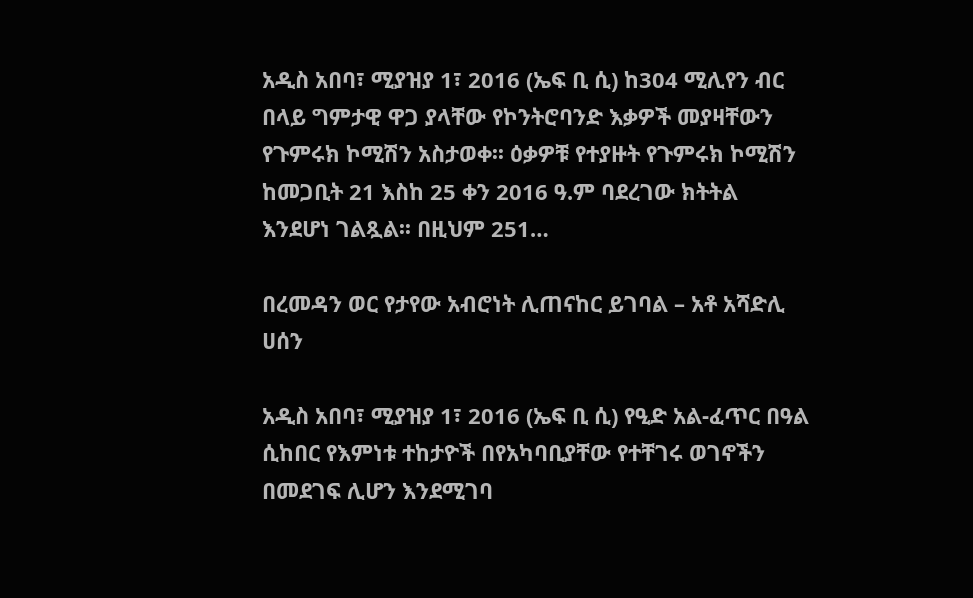አዲስ አበባ፣ ሚያዝያ 1፣ 2016 (ኤፍ ቢ ሲ) ከ304 ሚሊየን ብር በላይ ግምታዊ ዋጋ ያላቸው የኮንትሮባንድ እቃዎች መያዛቸውን የጉምሩክ ኮሚሽን አስታወቀ፡፡ ዕቃዎቹ የተያዙት የጉምሩክ ኮሚሽን ከመጋቢት 21 እስከ 25 ቀን 2016 ዓ.ም ባደረገው ክትትል እንደሆነ ገልጿል፡፡ በዚህም 251…

በረመዳን ወር የታየው አብሮነት ሊጠናከር ይገባል – አቶ አሻድሊ ሀሰን

አዲስ አበባ፣ ሚያዝያ 1፣ 2016 (ኤፍ ቢ ሲ) የዒድ አል-ፈጥር በዓል ሲከበር የእምነቱ ተከታዮች በየአካባቢያቸው የተቸገሩ ወገኖችን በመደገፍ ሊሆን እንደሚገባ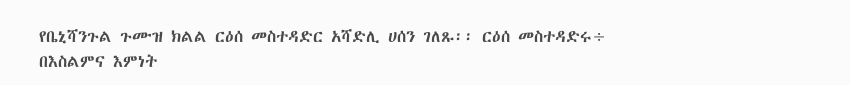የቤኒሻንጉል ጉሙዝ ክልል ርዕሰ መስተዳድር አሻድሊ ሀሰን ገለጹ፡፡ ርዕሰ መስተዳድሩ÷ በእስልምና እምነት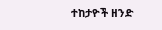ተከታዮች ዘንድ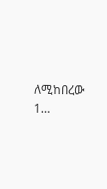ለሚከበረው 1…